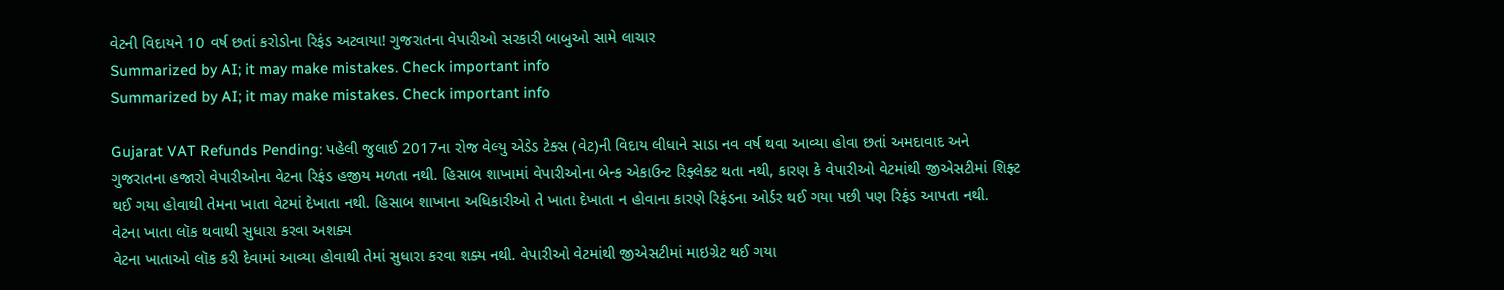વેટની વિદાયને 10 વર્ષ છતાં કરોડોના રિફંડ અટવાયા! ગુજરાતના વેપારીઓ સરકારી બાબુઓ સામે લાચાર
Summarized by AI; it may make mistakes. Check important info
Summarized by AI; it may make mistakes. Check important info

Gujarat VAT Refunds Pending: પહેલી જુલાઈ 2017ના રોજ વેલ્યુ એડેડ ટેક્સ (વેટ)ની વિદાય લીધાને સાડા નવ વર્ષ થવા આવ્યા હોવા છતાં અમદાવાદ અને ગુજરાતના હજારો વેપારીઓના વેટના રિફંડ હજીય મળતા નથી. હિસાબ શાખામાં વેપારીઓના બેન્ક એકાઉન્ટ રિફ્લેક્ટ થતા નથી, કારણ કે વેપારીઓ વેટમાંથી જીએસટીમાં શિફ્ટ થઈ ગયા હોવાથી તેમના ખાતા વેટમાં દેખાતા નથી. હિસાબ શાખાના અધિકારીઓ તે ખાતા દેખાતા ન હોવાના કારણે રિફંડના ઓર્ડર થઈ ગયા પછી પણ રિફંડ આપતા નથી.
વેટના ખાતા લૉક થવાથી સુધારા કરવા અશક્ય
વેટના ખાતાઓ લૉક કરી દેવામાં આવ્યા હોવાથી તેમાં સુધારા કરવા શક્ય નથી. વેપારીઓ વેટમાંથી જીએસટીમાં માઇગ્રેટ થઈ ગયા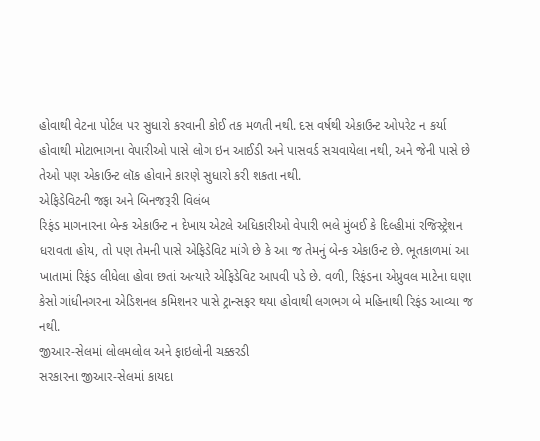હોવાથી વેટના પોર્ટલ પર સુધારો કરવાની કોઈ તક મળતી નથી. દસ વર્ષથી એકાઉન્ટ ઓપરેટ ન કર્યા હોવાથી મોટાભાગના વેપારીઓ પાસે લોગ ઇન આઈડી અને પાસવર્ડ સચવાયેલા નથી, અને જેની પાસે છે તેઓ પણ એકાઉન્ટ લૉક હોવાને કારણે સુધારો કરી શકતા નથી.
એફિડેવિટની જફા અને બિનજરૂરી વિલંબ
રિફંડ માગનારના બેન્ક એકાઉન્ટ ન દેખાય એટલે અધિકારીઓ વેપારી ભલે મુંબઈ કે દિલ્હીમાં રજિસ્ટ્રેશન ધરાવતા હોય, તો પણ તેમની પાસે એફિડેવિટ માંગે છે કે આ જ તેમનું બેન્ક એકાઉન્ટ છે. ભૂતકાળમાં આ ખાતામાં રિફંડ લીધેલા હોવા છતાં અત્યારે એફિડેવિટ આપવી પડે છે. વળી, રિફંડના એપ્રુવલ માટેના ઘણા કેસો ગાંધીનગરના એડિશનલ કમિશનર પાસે ટ્રાન્સફર થયા હોવાથી લગભગ બે મહિનાથી રિફંડ આવ્યા જ નથી.
જીઆર-સેલમાં લોલમલોલ અને ફાઇલોની ચક્કરડી
સરકારના જીઆર-સેલમાં કાયદા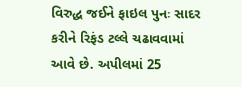વિરુદ્ધ જઈને ફાઇલ પુનઃ સાદર કરીને રિફંડ ટલ્લે ચઢાવવામાં આવે છે. અપીલમાં 25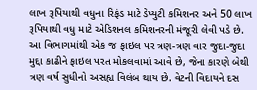લાખ રૂપિયાથી વધુના રિફંડ માટે ડેપ્યુટી કમિશનર અને 50 લાખ રૂપિયાથી વધુ માટે એડિશનલ કમિશનરની મંજૂરી લેવી પડે છે. આ વિભાગમાંથી એક જ ફાઇલ પર ત્રણ-ત્રણ વાર જુદા-જુદા મુદ્દા કાઢીને ફાઇલ પરત મોકલવામાં આવે છે, જેના કારણે બેથી ત્રણ વર્ષ સુધીનો અસહ્ય વિલંબ થાય છે. વેટની વિદાયને દસ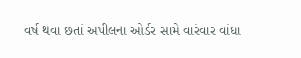વર્ષ થવા છતાં અપીલના ઓર્ડર સામે વારંવાર વાંધા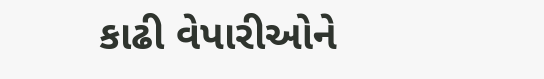કાઢી વેપારીઓને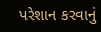પરેશાન કરવાનું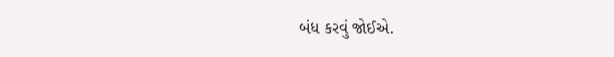બંધ કરવું જોઈએ.